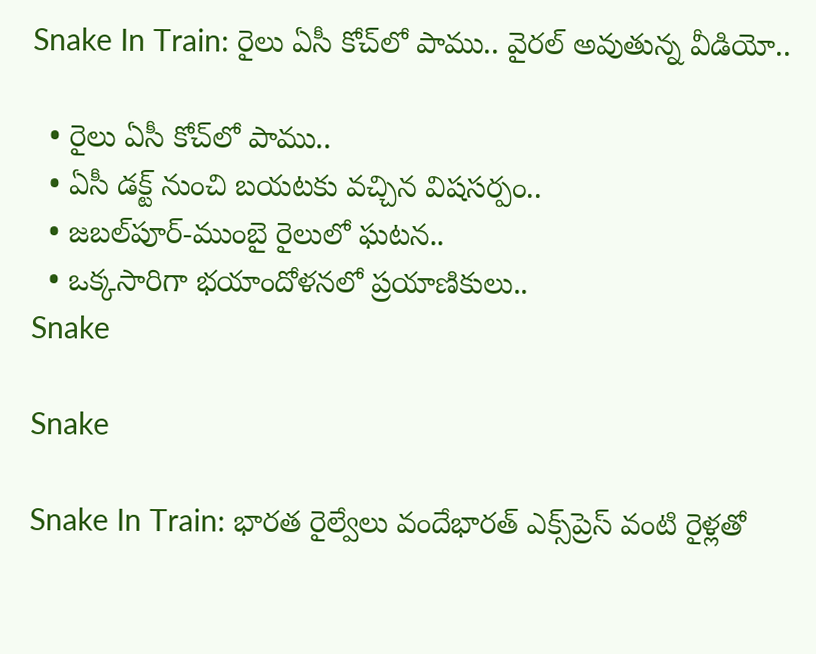Snake In Train: రైలు ఏసీ కోచ్‌లో పాము.. వైరల్ అవుతున్న వీడియో..

  • రైలు ఏసీ కోచ్‌లో పాము..
  • ఏసీ డక్ట్ నుంచి బయటకు వచ్చిన విషసర్పం..
  • జబల్‌పూర్-ముంబై రైలులో ఘటన..
  • ఒక్కసారిగా భయాందోళనలో ప్రయాణికులు..
Snake

Snake

Snake In Train: భారత రైల్వేలు వందేభారత్ ఎక్స్‌ప్రెస్ వంటి రైళ్లతో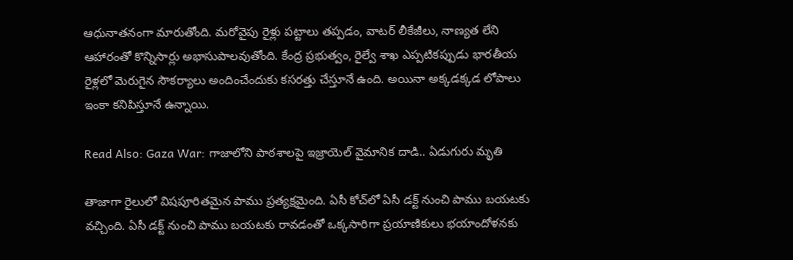ఆధునాతనంగా మారుతోంది. మరోవైపు రైళ్లు పట్టాలు తప్పడం, వాటర్ లీకేజీలు, నాణ్యత లేని ఆహారంతో కొన్నిసార్లు అభాసుపాలవుతోంది. కేంద్ర ప్రభుత్వం, రైల్వే శాఖ ఎప్పటికప్పుడు భారతీయ రైళ్లలో మెరుగైన సౌకర్యాలు అందించేందుకు కసరత్తు చేస్తూనే ఉంది. అయినా అక్కడక్కడ లోపాలు ఇంకా కనిపిస్తూనే ఉన్నాయి.

Read Also: Gaza War: గాజాలోని పాఠశాలపై ఇజ్రాయెల్ వైమానిక దాడి.. ఏడుగురు మృతి

తాజాగా రైలులో విషపూరితమైన పాము ప్రత్యక్షమైంది. ఏసీ కోచ్‌లో ఏసీ డక్ట్ నుంచి పాము బయటకు వచ్చింది. ఏసీ డక్ట్ నుంచి పాము బయటకు రావడంతో ఒక్కసారిగా ప్రయాణికులు భయాందోళనకు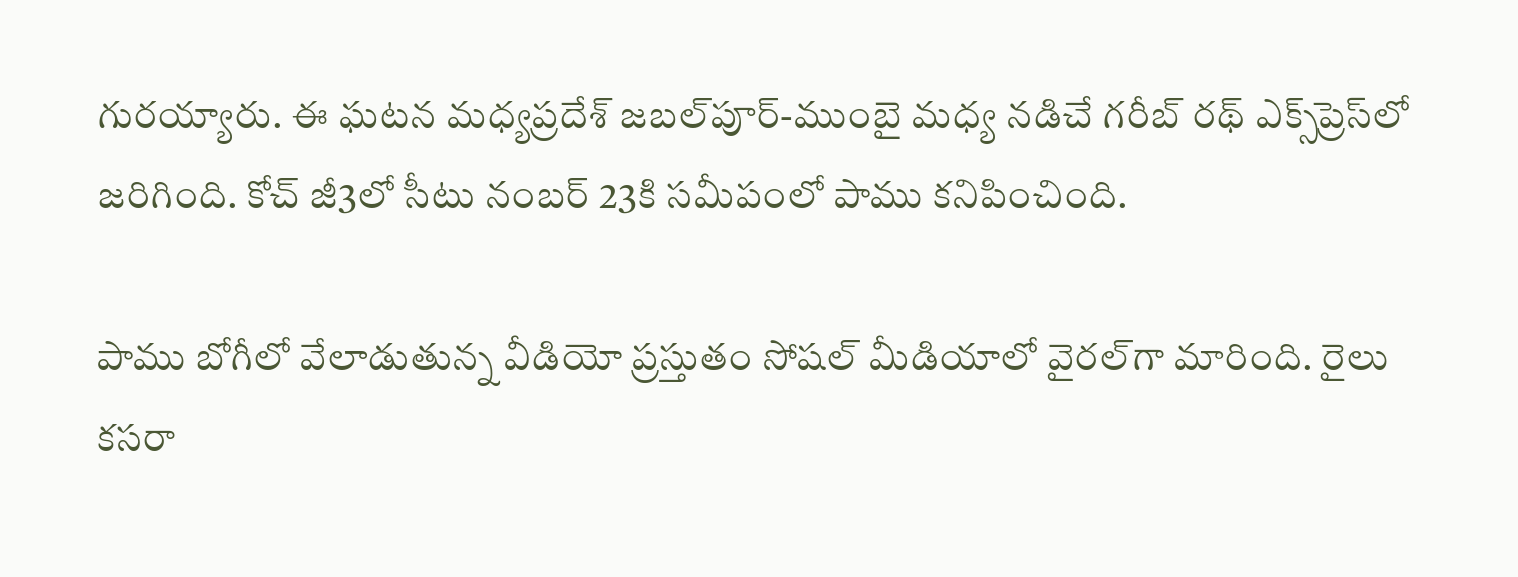గురయ్యారు. ఈ ఘటన మధ్యప్రదేశ్ జబల్‌పూర్-ముంబై మధ్య నడిచే గరీబ్ రథ్ ఎక్స్‌ప్రెస్‌‌లో జరిగింది. కోచ్ జీ3లో సీటు నంబర్ 23కి సమీపంలో పాము కనిపించింది.

పాము బోగీలో వేలాడుతున్న వీడియో ప్రస్తుతం సోషల్ మీడియాలో వైరల్‌గా మారింది. రైలు కసరా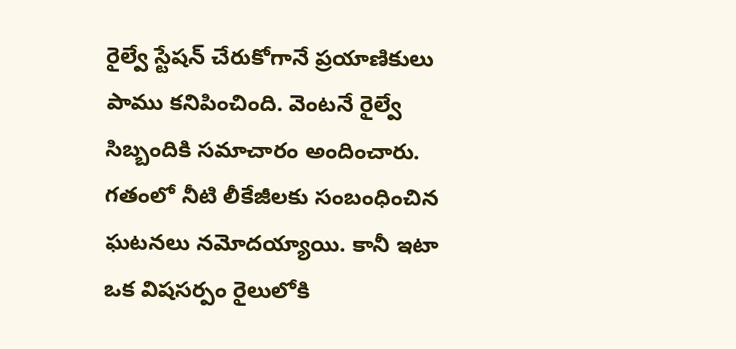రైల్వే స్టేషన్ చేరుకోగానే ప్రయాణికులు పాము కనిపించింది. వెంటనే రైల్వే సిబ్బందికి సమాచారం అందించారు. గతంలో నీటి లీకేజీలకు సంబంధించిన ఘటనలు నమోదయ్యాయి. కానీ ఇటా ఒక విషసర్పం రైలులోకి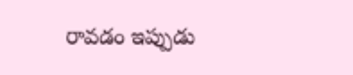రావడం ఇప్పుడు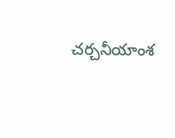చర్చనీయాంశ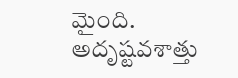మైంది. అదృష్టవశాత్తు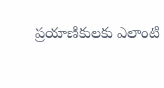ప్రయాణికులకు ఎలాంటి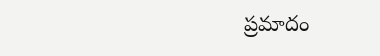ప్రమాదం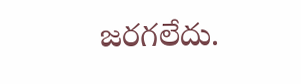జరగలేదు.